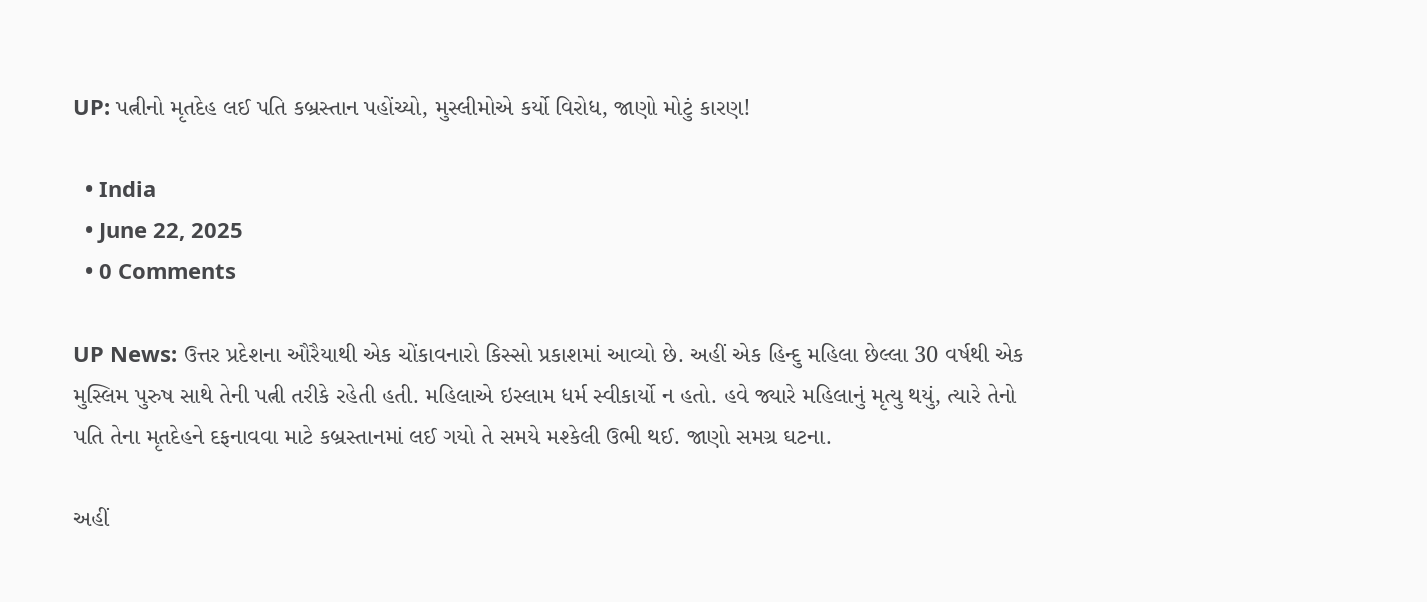UP: પત્નીનો મૃતદેહ લઈ પતિ કબ્રસ્તાન પહોંચ્યો, મુસ્લીમોએ કર્યો વિરોધ, જાણો મોટું કારણ!

  • India
  • June 22, 2025
  • 0 Comments

UP News: ઉત્તર પ્રદેશના ઔરૈયાથી એક ચોંકાવનારો કિસ્સો પ્રકાશમાં આવ્યો છે. અહીં એક હિન્દુ મહિલા છેલ્લા 30 વર્ષથી એક મુસ્લિમ પુરુષ સાથે તેની પત્ની તરીકે રહેતી હતી. મહિલાએ ઇસ્લામ ધર્મ સ્વીકાર્યો ન હતો. હવે જ્યારે મહિલાનું મૃત્યુ થયું, ત્યારે તેનો પતિ તેના મૃતદેહને દફનાવવા માટે કબ્રસ્તાનમાં લઈ ગયો તે સમયે મશ્કેલી ઉભી થઈ. જાણો સમગ્ર ઘટના.

અહીં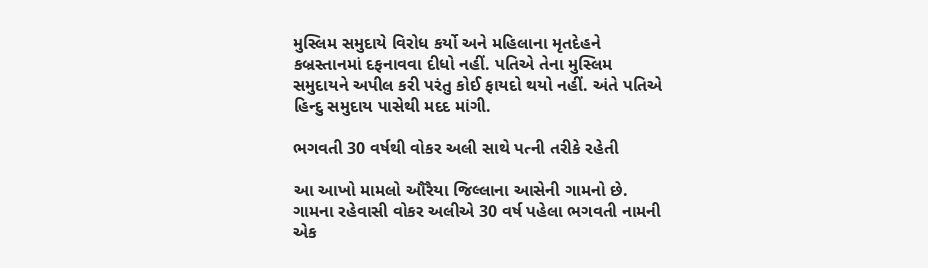મુસ્લિમ સમુદાયે વિરોધ કર્યો અને મહિલાના મૃતદેહને કબ્રસ્તાનમાં દફનાવવા દીધો નહીં. પતિએ તેના મુસ્લિમ સમુદાયને અપીલ કરી પરંતુ કોઈ ફાયદો થયો નહીં. અંતે પતિએ હિન્દુ સમુદાય પાસેથી મદદ માંગી.

ભગવતી 30 વર્ષથી વોકર અલી સાથે પત્ની તરીકે રહેતી

આ આખો મામલો ઔરૈયા જિલ્લાના આસેની ગામનો છે. ગામના રહેવાસી વોકર અલીએ 30 વર્ષ પહેલા ભગવતી નામની એક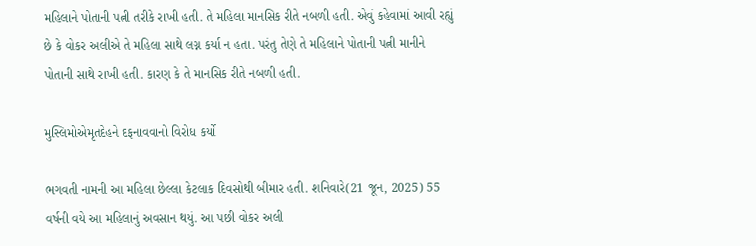મહિલાને પોતાની પત્ની તરીકે રાખી હતી. તે મહિલા માનસિક રીતે નબળી હતી. એવું કહેવામાં આવી રહ્યું છે કે વોકર અલીએ તે મહિલા સાથે લગ્ન કર્યા ન હતા. પરંતુ તેણે તે મહિલાને પોતાની પત્ની માનીને પોતાની સાથે રાખી હતી. કારણ કે તે માનસિક રીતે નબળી હતી.

મુસ્લિમોએમૃતદેહને દફનાવવાનો વિરોધ કર્યો

ભગવતી નામની આ મહિલા છેલ્લા કેટલાક દિવસોથી બીમાર હતી. શનિવારે(21 જૂન, 2025) 55 વર્ષની વયે આ મહિલાનું અવસાન થયું. આ પછી વોકર અલી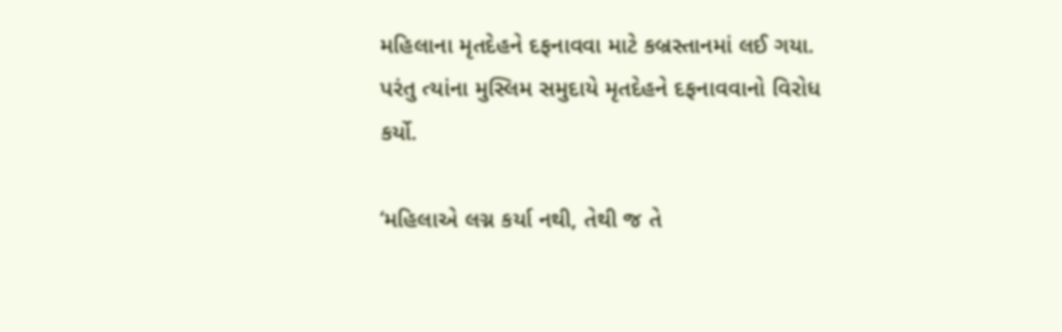મહિલાના મૃતદેહને દફનાવવા માટે કબ્રસ્તાનમાં લઈ ગયા. પરંતુ ત્યાંના મુસ્લિમ સમુદાયે મૃતદેહને દફનાવવાનો વિરોધ કર્યો.

‘મહિલાએ લગ્ન કર્યા નથી, તેથી જ તે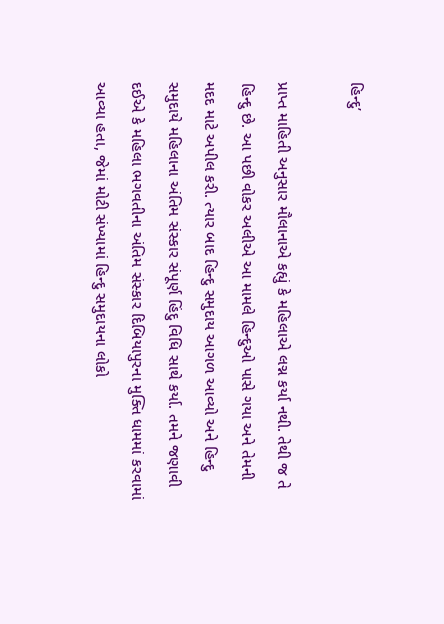હિન્દુ’

પ્રાપ્ત માહિતી અનુસાર મૌલાનાએ કહ્યું કે મહિલાએ લગ્ન કર્યા નથી. તેથી જ તે હિન્દુ છે. આ પછી વોકર અલીએ આ મામલે હિન્દુઓ પાસે ગયા અને તેમની મદદ માટે અપીલ કરી. ત્યાર બાદ હિન્દુ સમુદાય આગળ આવ્યો અને હિન્દુ સમુદાયે મહિલાના અંતિમ સંસ્કાર સંપૂર્ણ હિંદુ વિધિ સાથે કર્યા. તમને જણાવી દઈએ કે મહિલા ભગવતીના અંતિમ સંસ્કાર દિબિયાપુરના મુક્તિ ધામમાં કરવામાં આવ્યા હતા, જેમાં મોટી સંખ્યામાં હિન્દુ સમુદાયના લોકો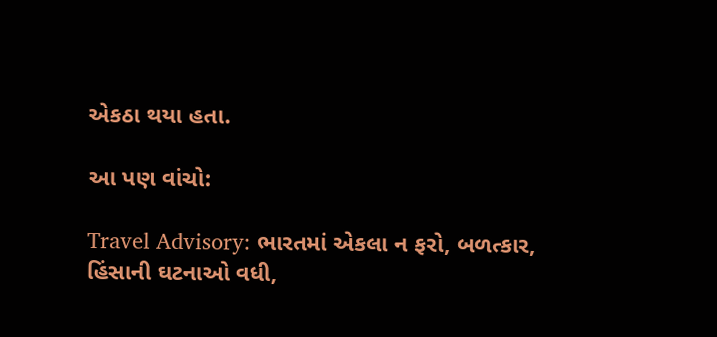એકઠા થયા હતા.

આ પણ વાંચો:

Travel Advisory: ભારતમાં એકલા ન ફરો, બળત્કાર, હિંસાની ઘટનાઓ વધી,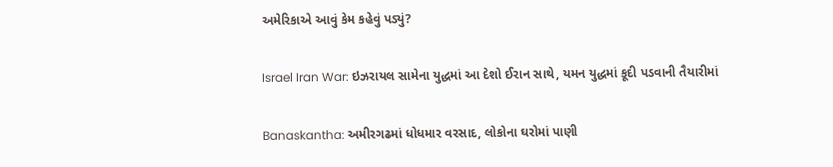અમેરિકાએ આવું કેમ કહેવું પડ્યું?

Israel Iran War: ઇઝરાયલ સામેના યુદ્ધમાં આ દેશો ઈરાન સાથે, યમન યુદ્ધમાં કૂદી પડવાની તૈયારીમાં

Banaskantha: અમીરગઢમાં ધોધમાર વરસાદ, લોકોના ઘરોમાં પાણી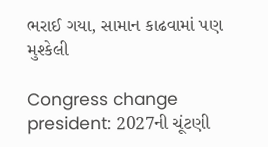ભરાઈ ગયા, સામાન કાઢવામાં પણ મુશ્કેલી

Congress change president: 2027ની ચૂંટણી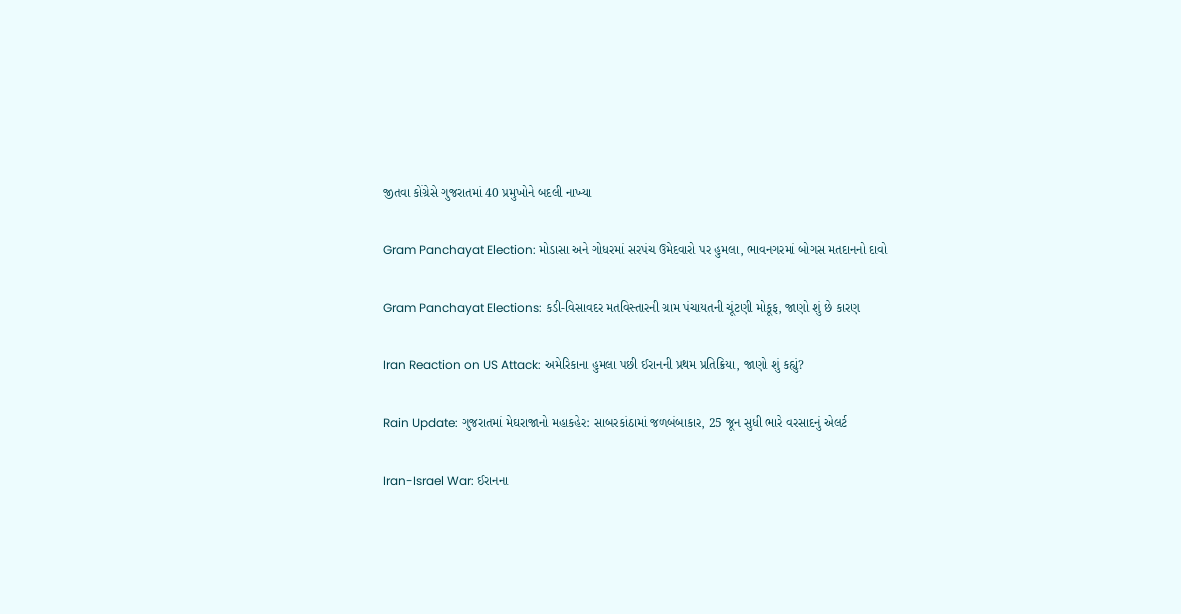જીતવા કોંગ્રેસે ગુજરાતમાં 40 પ્રમુખોને બદલી નાખ્યા

Gram Panchayat Election: મોડાસા અને ગોધરમાં સરપંચ ઉમેદવારો પર હુમલા, ભાવનગરમાં બોગસ મતદાનનો દાવો

Gram Panchayat Elections: કડી-વિસાવદર મતવિસ્તારની ગ્રામ પંચાયતની ચૂંટણી મોકૂફ, જાણો શું છે કારણ

Iran Reaction on US Attack: અમેરિકાના હુમલા પછી ઈરાનની પ્રથમ પ્રતિક્રિયા, જાણો શું કહ્યું?

Rain Update: ગુજરાતમાં મેઘરાજાનો મહાકહેર: સાબરકાંઠામાં જળબંબાકાર, 25 જૂન સુધી ભારે વરસાદનું એલર્ટ

Iran-Israel War: ઈરાનના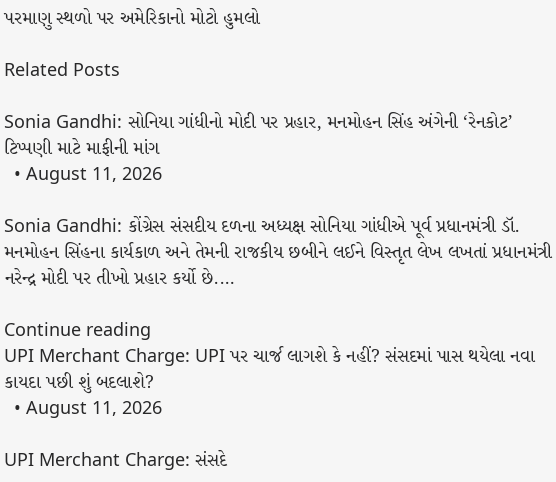પરમાણુ સ્થળો પર અમેરિકાનો મોટો હુમલો

Related Posts

Sonia Gandhi: સોનિયા ગાંધીનો મોદી પર પ્રહાર, મનમોહન સિંહ અંગેની ‘રેનકોટ’ ટિપ્પણી માટે માફીની માંગ
  • August 11, 2026

Sonia Gandhi: કોંગ્રેસ સંસદીય દળના અધ્યક્ષ સોનિયા ગાંધીએ પૂર્વ પ્રધાનમંત્રી ડૉ. મનમોહન સિંહના કાર્યકાળ અને તેમની રાજકીય છબીને લઈને વિસ્તૃત લેખ લખતાં પ્રધાનમંત્રી નરેન્દ્ર મોદી પર તીખો પ્રહાર કર્યો છે.…

Continue reading
UPI Merchant Charge: UPI પર ચાર્જ લાગશે કે નહીં? સંસદમાં પાસ થયેલા નવા કાયદા પછી શું બદલાશે?
  • August 11, 2026

UPI Merchant Charge: સંસદે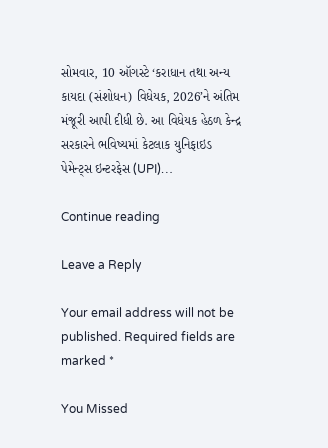સોમવાર, 10 ઑગસ્ટે ‘કરાધાન તથા અન્ય કાયદા (સંશોધન) વિધેયક, 2026’ને અંતિમ મંજૂરી આપી દીધી છે. આ વિધેયક હેઠળ કેન્દ્ર સરકારને ભવિષ્યમાં કેટલાક યુનિફાઇડ પેમેન્ટ્સ ઇન્ટરફેસ (UPI)…

Continue reading

Leave a Reply

Your email address will not be published. Required fields are marked *

You Missed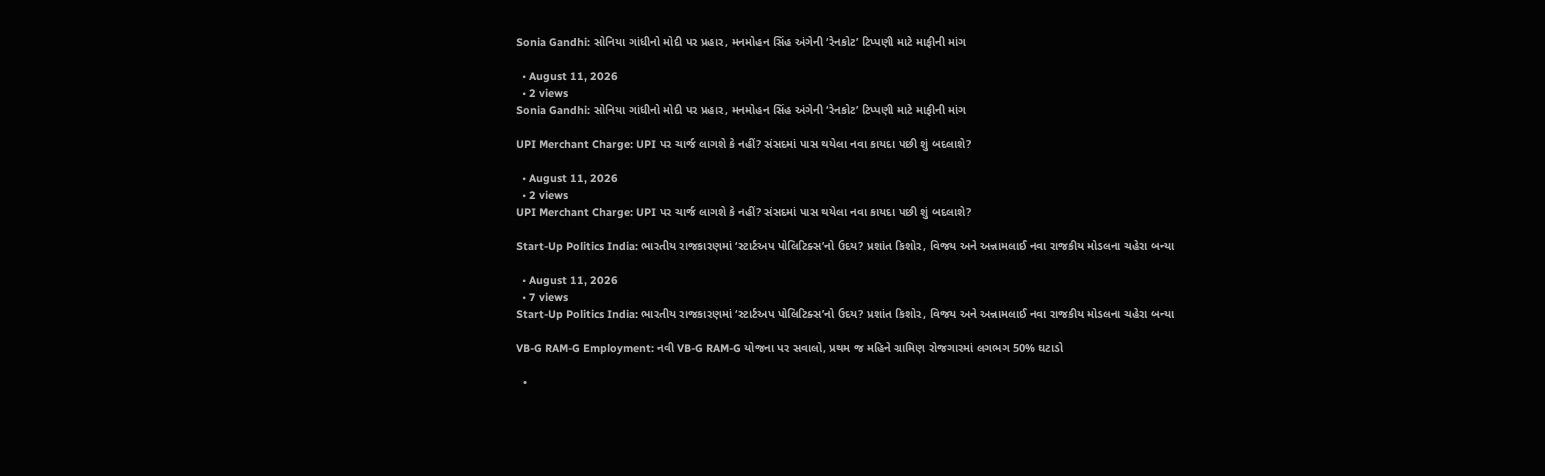Sonia Gandhi: સોનિયા ગાંધીનો મોદી પર પ્રહાર, મનમોહન સિંહ અંગેની ‘રેનકોટ’ ટિપ્પણી માટે માફીની માંગ

  • August 11, 2026
  • 2 views
Sonia Gandhi: સોનિયા ગાંધીનો મોદી પર પ્રહાર, મનમોહન સિંહ અંગેની ‘રેનકોટ’ ટિપ્પણી માટે માફીની માંગ

UPI Merchant Charge: UPI પર ચાર્જ લાગશે કે નહીં? સંસદમાં પાસ થયેલા નવા કાયદા પછી શું બદલાશે?

  • August 11, 2026
  • 2 views
UPI Merchant Charge: UPI પર ચાર્જ લાગશે કે નહીં? સંસદમાં પાસ થયેલા નવા કાયદા પછી શું બદલાશે?

Start-Up Politics India: ભારતીય રાજકારણમાં ‘સ્ટાર્ટઅપ પોલિટિક્સ’નો ઉદય? પ્રશાંત કિશોર, વિજય અને અન્નામલાઈ નવા રાજકીય મોડલના ચહેરા બન્યા

  • August 11, 2026
  • 7 views
Start-Up Politics India: ભારતીય રાજકારણમાં ‘સ્ટાર્ટઅપ પોલિટિક્સ’નો ઉદય? પ્રશાંત કિશોર, વિજય અને અન્નામલાઈ નવા રાજકીય મોડલના ચહેરા બન્યા

VB-G RAM-G Employment: નવી VB-G RAM-G યોજના પર સવાલો, પ્રથમ જ મહિને ગ્રામિણ રોજગારમાં લગભગ 50% ઘટાડો

  •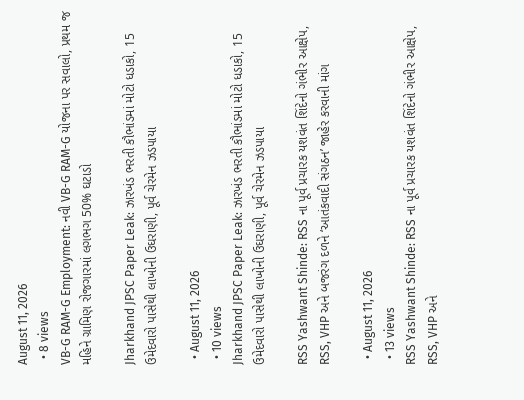August 11, 2026
  • 8 views
VB-G RAM-G Employment: નવી VB-G RAM-G યોજના પર સવાલો, પ્રથમ જ મહિને ગ્રામિણ રોજગારમાં લગભગ 50% ઘટાડો

Jharkhand JPSC Paper Leak: ઝારખંડ ભરતી કૌભાંડમાં મોટો ધડાકો, 15 ઉમેદવારો પાસેથી લાખોની ઉઘરાણી, પૂર્વ ચેરમેન ઝડપાયા

  • August 11, 2026
  • 10 views
Jharkhand JPSC Paper Leak: ઝારખંડ ભરતી કૌભાંડમાં મોટો ધડાકો, 15 ઉમેદવારો પાસેથી લાખોની ઉઘરાણી, પૂર્વ ચેરમેન ઝડપાયા

RSS Yashwant Shinde: RSS ના પૂર્વ પ્રચારક યશવંત શિંદેનો ગંભીર આક્ષેપ, RSS, VHP અને બજરંગ દળને ‘આતંકવાદી સંગઠન’ જાહેર કરવાની માંગ

  • August 11, 2026
  • 13 views
RSS Yashwant Shinde: RSS ના પૂર્વ પ્રચારક યશવંત શિંદેનો ગંભીર આક્ષેપ, RSS, VHP અને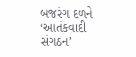બજરંગ દળને ‘આતંકવાદી સંગઠન’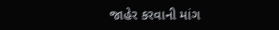જાહેર કરવાની માંગ